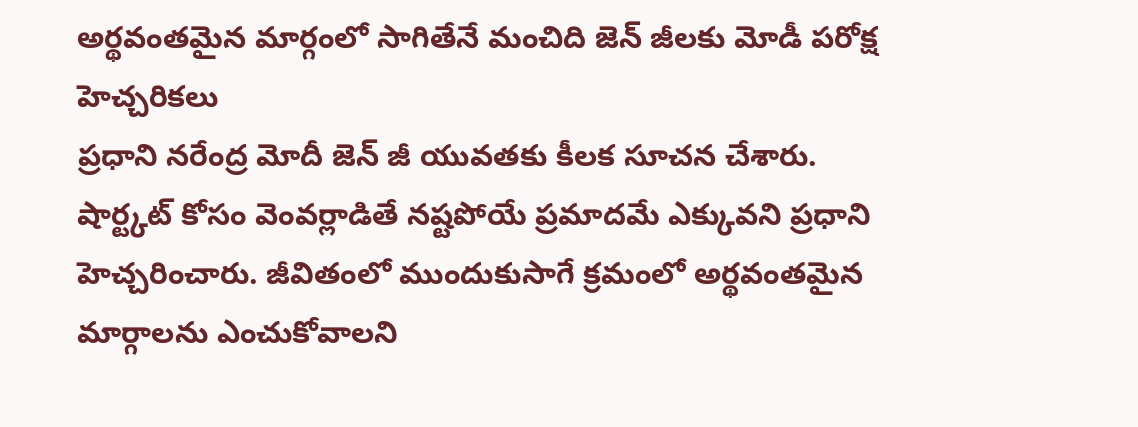అర్థవంతమైన మార్గంలో సాగితేనే మంచిది జెన్ జీలకు మోడీ పరోక్ష హెచ్చరికలు
ప్రధాని నరేంద్ర మోదీ జెన్ జీ యువతకు కీలక సూచన చేశారు. షార్ట్కట్ కోసం వెంవర్లాడితే నష్టపోయే ప్రమాదమే ఎక్కువని ప్రధాని హెచ్చరించారు. జీవితంలో ముందుకుసాగే క్రమంలో అర్థవంతమైన మార్గాలను ఎంచుకోవాలని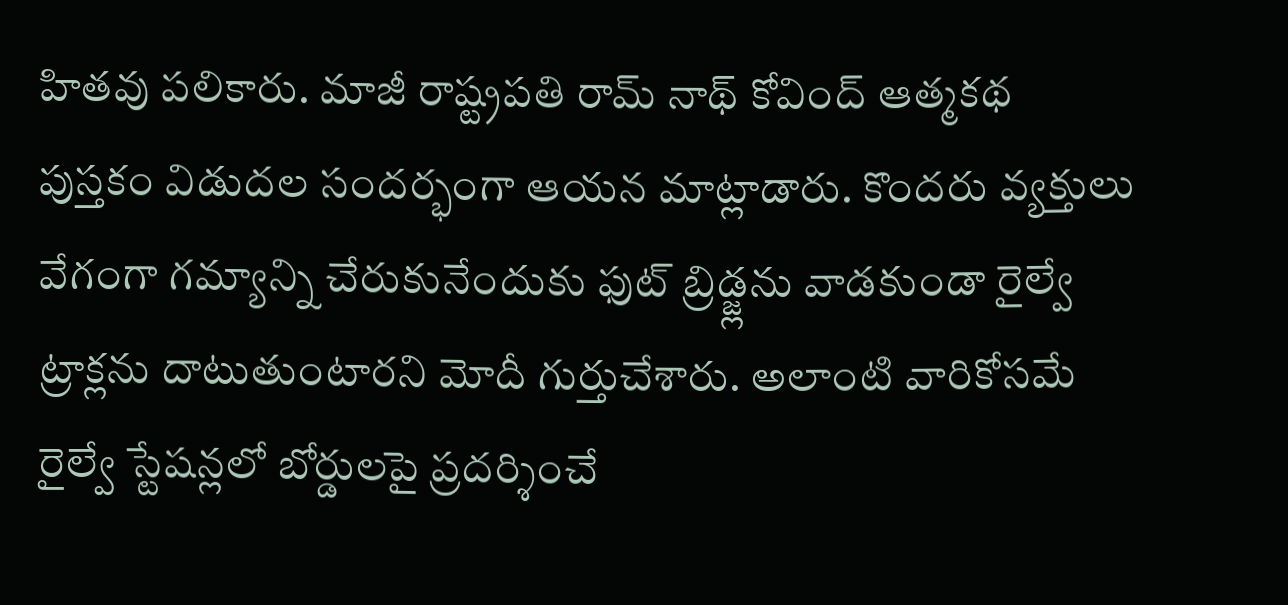హితవు పలికారు. మాజీ రాష్ట్రపతి రామ్ నాథ్ కోవింద్ ఆత్మకథ పుస్తకం విడుదల సందర్భంగా ఆయన మాట్లాడారు. కొందరు వ్యక్తులు వేగంగా గమ్యాన్ని చేరుకునేందుకు ఫుట్ బ్రిడ్జ్లను వాడకుండా రైల్వే ట్రాక్లను దాటుతుంటారని మోదీ గుర్తుచేశారు. అలాంటి వారికోసమే రైల్వే స్టేషన్లలో బోర్డులపై ప్రదర్శించే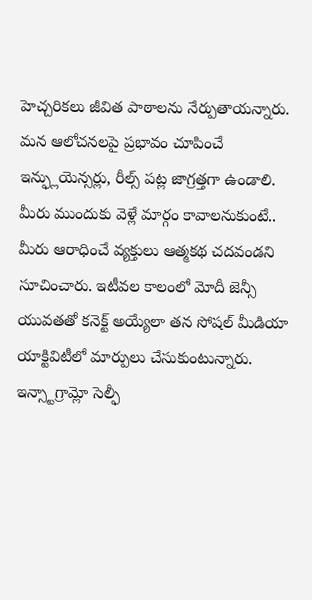హెచ్చరికలు జీవిత పాఠాలను నేర్పుతాయన్నారు. మన ఆలోచనలపై ప్రభావం చూపించే ఇన్ఫ్లుయెన్సర్లు, రీల్స్ పట్ల జాగ్రత్తగా ఉండాలి. మీరు ముందుకు వెళ్లే మార్గం కావాలనుకుంటే.. మీరు ఆరాధించే వ్యక్తులు ఆత్మకథ చదవండని సూచించారు. ఇటీవల కాలంలో మోదీ జెన్సీ యువతతో కనెక్ట్ అయ్యేలా తన సోషల్ మీడియా యాక్టివిటీలో మార్పులు చేసుకుంటున్నారు. ఇన్స్టాగ్రామ్లో సెల్ఫీ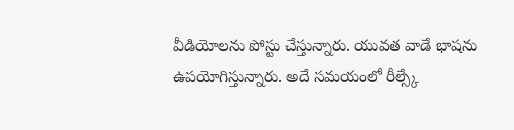వీడియోలను పోస్టు చేస్తున్నారు. యువత వాడే భాషను ఉపయోగిస్తున్నారు. అదే సమయంలో రీల్స్కే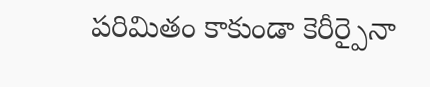పరిమితం కాకుండా కెరీర్పైనా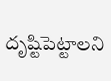దృష్టిపెట్టాలని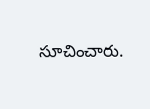సూచించారు.